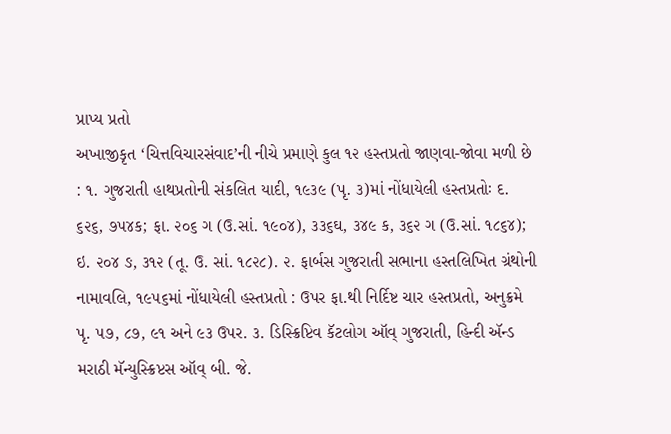પ્રાપ્ય પ્રતો
અખાજીકૃત ‘ચિત્તવિચારસંવાદ’ની નીચે પ્રમાણે કુલ ૧૨ હસ્તપ્રતો જાણવા-જોવા મળી છે : ૧. ગુજરાતી હાથપ્રતોની સંકલિત યાદી, ૧૯૩૯ (પૃ. ૩)માં નોંધાયેલી હસ્તપ્રતોઃ દ. ૬૨૬, ૭૫૪ક; ફા. ૨૦૬ ગ (ઉ.સાં. ૧૯૦૪), ૩૩૬ઘ, ૩૪૯ ક, ૩૬૨ ગ (ઉ.સાં. ૧૮૬૪); ઇ. ૨૦૪ ઙ, ૩૧૨ (તૂ. ઉ. સાં. ૧૮૨૮). ૨. ફાર્બસ ગુજરાતી સભાના હસ્તલિખિત ગ્રંથોની નામાવલિ, ૧૯૫૬માં નોંધાયેલી હસ્તપ્રતો : ઉપર ફા.થી નિર્દિષ્ટ ચાર હસ્તપ્રતો, અનુક્રમે પૃ. ૫૭, ૮૭, ૯૧ અને ૯૩ ઉપર. ૩. ડિસ્ક્રિપ્ટિવ કૅટલોગ ઑવ્ ગુજરાતી, હિન્દી ઍન્ડ મરાઠી મૅન્યુસ્ક્રિપ્ટસ ઑવ્ બી. જે.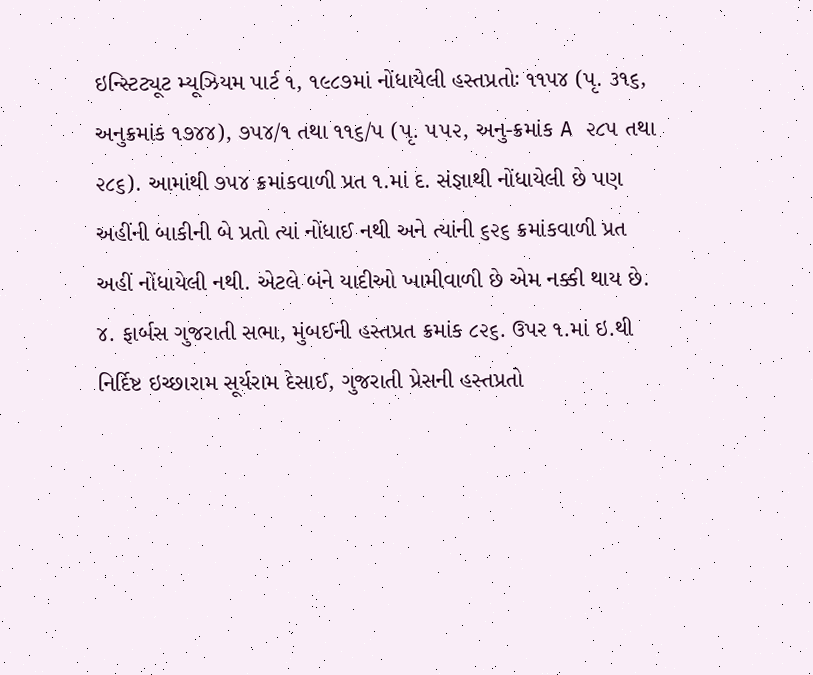ઇન્સ્ટિટ્યૂટ મ્યૂઝિયમ પાર્ટ ૧, ૧૯૮૭માં નોંધાયેલી હસ્તપ્રતોઃ ૧૧૫૪ (પૃ. ૩૧૬, અનુક્રમાંક ૧૭૪૪), ૭૫૪/૧ તથા ૧૧૬/૫ (પૃ. ૫૫૨, અનુ-ક્રમાંક A ૨૮૫ તથા ૨૮૬). આમાંથી ૭૫૪ ક્રમાંકવાળી પ્રત ૧.માં દ. સંજ્ઞાથી નોંધાયેલી છે પણ અહીંની બાકીની બે પ્રતો ત્યાં નોંધાઈ નથી અને ત્યાંની ૬૨૬ ક્રમાંકવાળી પ્રત અહીં નોંધાયેલી નથી. એટલે બંને યાદીઓ ખામીવાળી છે એમ નક્કી થાય છે. ૪. ફાર્બસ ગુજરાતી સભા, મુંબઈની હસ્તપ્રત ક્રમાંક ૮૨૬. ઉપર ૧.માં ઇ.થી નિર્દિષ્ટ ઇચ્છારામ સૂર્યરામ દેસાઈ, ગુજરાતી પ્રેસની હસ્તપ્રતો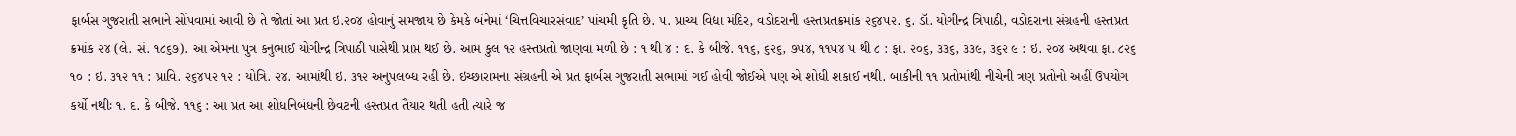ફાર્બસ ગુજરાતી સભાને સોંપવામાં આવી છે તે જોતાં આ પ્રત ઇ.૨૦૪ હોવાનું સમજાય છે કેમકે બંનેમાં ‘ચિત્તવિચારસંવાદ’ પાંચમી કૃતિ છે. ૫. પ્રાચ્ય વિદ્યા મંદિર, વડોદરાની હસ્તપ્રતક્રમાંક ૨૬૪૫૨. ૬. ડૉ. યોગીન્દ્ર ત્રિપાઠી, વડોદરાના સંગ્રહની હસ્તપ્રત ક્રમાંક ૨૪ (લે. સં. ૧૮૬૭). આ એમના પુત્ર કનુભાઈ યોગીન્દ્ર ત્રિપાઠી પાસેથી પ્રાપ્ત થઈ છે. આમ કુલ ૧૨ હસ્તપ્રતો જાણવા મળી છે : ૧ થી ૪ : દ. કે બીજે. ૧૧૬, ૬૨૬, ૭૫૪, ૧૧૫૪ ૫ થી ૮ : ફા. ૨૦૬, ૩૩૬, ૩૩૯, ૩૬૨ ૯ : ઇ. ૨૦૪ અથવા ફા. ૮૨૬ ૧૦ : ઇ. ૩૧૨ ૧૧ : પ્રાવિ. ૨૬૪૫૨ ૧૨ : યોત્રિ. ૨૪. આમાંથી ઇ. ૩૧૨ અનુપલબ્ધ રહી છે. ઇચ્છારામના સંગ્રહની એ પ્રત ફાર્બસ ગુજરાતી સભામાં ગઈ હોવી જોઈએ પણ એ શોધી શકાઈ નથી. બાકીની ૧૧ પ્રતોમાંથી નીચેની ત્રણ પ્રતોનો અહીં ઉપયોગ કર્યો નથીઃ ૧. દ. કે બીજે. ૧૧૬ : આ પ્રત આ શોધનિબંધની છેવટની હસ્તપ્રત તૈયાર થતી હતી ત્યારે જ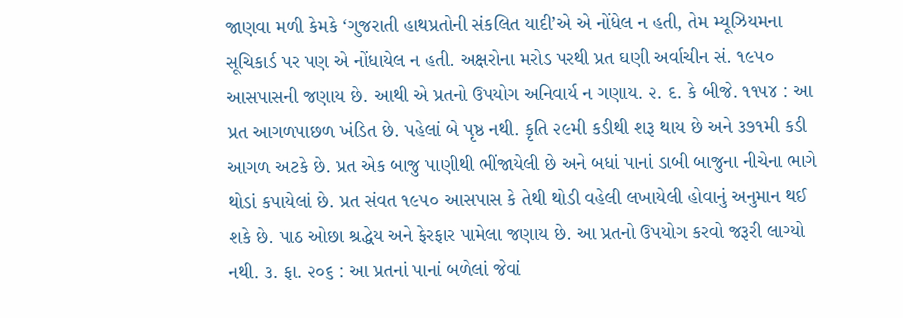જાણવા મળી કેમકે ‘ગુજરાતી હાથપ્રતોની સંકલિત યાદી’એ એ નોંધેલ ન હતી, તેમ મ્યૂઝિયમના સૂચિકાર્ડ પર પણ એ નોંધાયેલ ન હતી. અક્ષરોના મરોડ પરથી પ્રત ઘણી અર્વાચીન સં. ૧૯૫૦ આસપાસની જણાય છે. આથી એ પ્રતનો ઉપયોગ અનિવાર્ય ન ગણાય. ૨. દ. કે બીજે. ૧૧૫૪ : આ પ્રત આગળપાછળ ખંડિત છે. પહેલાં બે પૃષ્ઠ નથી. કૃતિ ૨૯મી કડીથી શરૂ થાય છે અને ૩૭૧મી કડી આગળ અટકે છે. પ્રત એક બાજુ પાણીથી ભીંજાયેલી છે અને બધાં પાનાં ડાબી બાજુના નીચેના ભાગે થોડાં કપાયેલાં છે. પ્રત સંવત ૧૯૫૦ આસપાસ કે તેથી થોડી વહેલી લખાયેલી હોવાનું અનુમાન થઈ શકે છે. પાઠ ઓછા શ્રદ્ધેય અને ફેરફાર પામેલા જણાય છે. આ પ્રતનો ઉપયોગ કરવો જરૂરી લાગ્યો નથી. ૩. ફા. ૨૦૬ : આ પ્રતનાં પાનાં બળેલાં જેવાં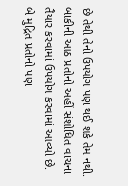છે તેથી તેનો ઉપયોગ પણ થઈ શકે તેમ નથી. બાકીની આઠ પ્રતોનો અહીં સંશોધિત વાચના તૈયાર કરવામાં ઉપયોગ કરવામાં આવ્યો છે. બે મુદ્રિત પ્રતોનો પણ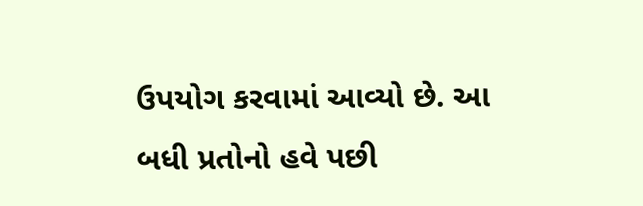ઉપયોગ કરવામાં આવ્યો છે. આ બધી પ્રતોનો હવે પછી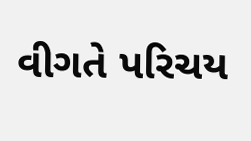વીગતે પરિચય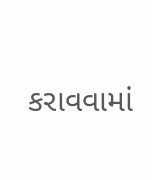કરાવવામાં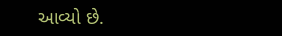આવ્યો છે.